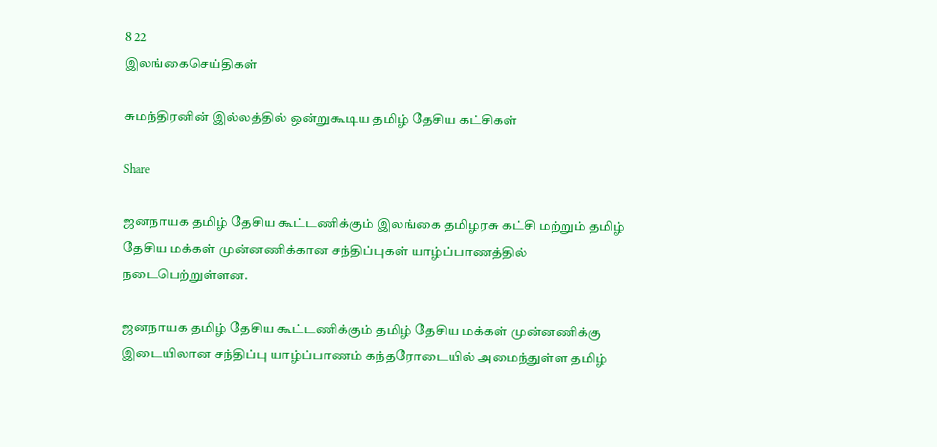8 22
இலங்கைசெய்திகள்

சுமந்திரனின் இல்லத்தில் ஒன்றுகூடிய தமிழ் தேசிய கட்சிகள்

Share

ஜனநாயக தமிழ் தேசிய கூட்டணிக்கும் இலங்கை தமிழரசு கட்சி மற்றும் தமிழ் தேசிய மக்கள் முன்னணிக்கான சந்திப்புகள் யாழ்ப்பாணத்தில் நடைபெற்றுள்ளன.

ஜனநாயக தமிழ் தேசிய கூட்டணிக்கும் தமிழ் தேசிய மக்கள் முன்னணிக்கு இடையிலான சந்திப்பு யாழ்ப்பாணம் கந்தரோடையில் அமைந்துள்ள தமிழ்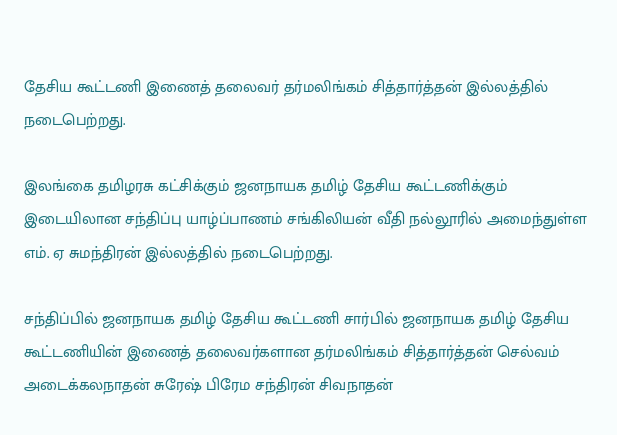தேசிய கூட்டணி இணைத் தலைவர் தர்மலிங்கம் சித்தார்த்தன் இல்லத்தில் நடைபெற்றது.

இலங்கை தமிழரசு கட்சிக்கும் ஜனநாயக தமிழ் தேசிய கூட்டணிக்கும் இடையிலான சந்திப்பு யாழ்ப்பாணம் சங்கிலியன் வீதி நல்லூரில் அமைந்துள்ள எம். ஏ சுமந்திரன் இல்லத்தில் நடைபெற்றது.

சந்திப்பில் ஜனநாயக தமிழ் தேசிய கூட்டணி சார்பில் ஜனநாயக தமிழ் தேசிய கூட்டணியின் இணைத் தலைவர்களான தர்மலிங்கம் சித்தார்த்தன் செல்வம் அடைக்கலநாதன் சுரேஷ் பிரேம சந்திரன் சிவநாதன்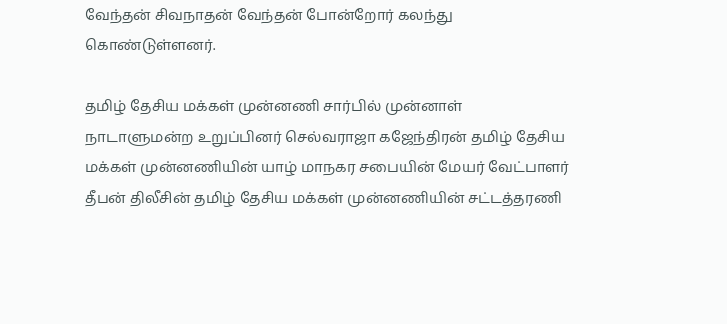வேந்தன் சிவநாதன் வேந்தன் போன்றோர் கலந்து கொண்டுள்ளனர்.

தமிழ் தேசிய மக்கள் முன்னணி சார்பில் முன்னாள் நாடாளுமன்ற உறுப்பினர் செல்வராஜா கஜேந்திரன் தமிழ் தேசிய மக்கள் முன்னணியின் யாழ் மாநகர சபையின் மேயர் வேட்பாளர் தீபன் திலீசின் தமிழ் தேசிய மக்கள் முன்னணியின் சட்டத்தரணி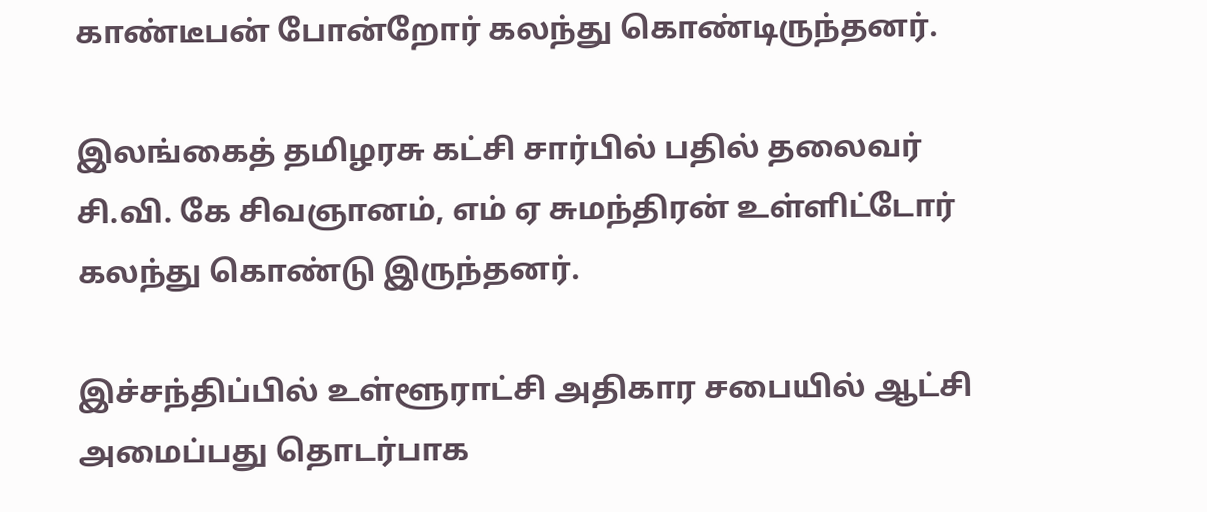காண்டீபன் போன்றோர் கலந்து கொண்டிருந்தனர்.

இலங்கைத் தமிழரசு கட்சி சார்பில் பதில் தலைவர் சி.வி. கே சிவஞானம், எம் ஏ சுமந்திரன் உள்ளிட்டோர் கலந்து கொண்டு இருந்தனர்.

இச்சந்திப்பில் உள்ளூராட்சி அதிகார சபையில் ஆட்சி அமைப்பது தொடர்பாக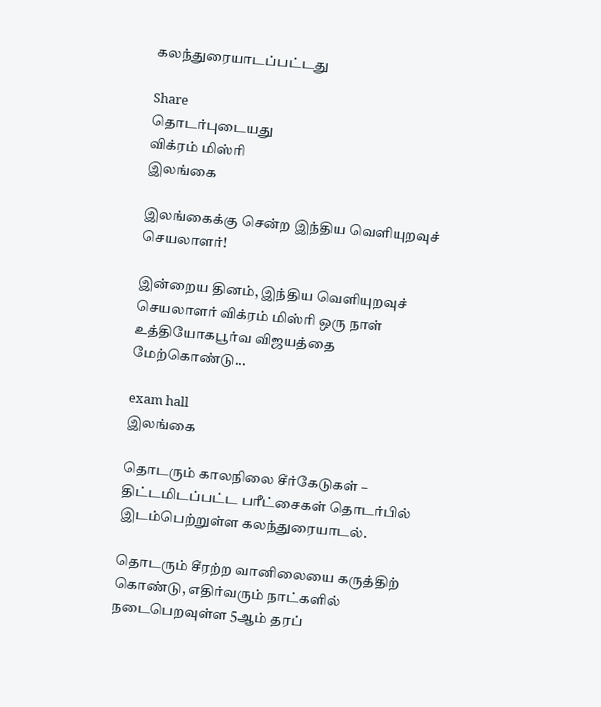கலந்துரையாடப்பட்டது

Share
தொடர்புடையது
விக்ரம் மிஸ்ரி
இலங்கை

இலங்கைக்கு சென்ற இந்திய வெளியுறவுச் செயலாளர்!

இன்றைய தினம், இந்திய வெளியுறவுச் செயலாளர் விக்ரம் மிஸ்ரி ஒரு நாள் உத்தியோகபூர்வ விஜயத்தை மேற்கொண்டு...

exam hall
இலங்கை

தொடரும் காலநிலை சீர்கேடுகள் – திட்டமிடப்பட்ட பரீட்சைகள் தொடர்பில் இடம்பெற்றுள்ள கலந்துரையாடல்.

தொடரும் சீரற்ற வானிலையை கருத்திற் கொண்டு, எதிர்வரும் நாட்களில் நடைபெறவுள்ள 5ஆம் தரப்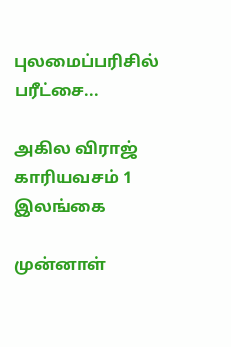புலமைப்பரிசில் பரீட்சை...

அகில விராஜ் காரியவசம் 1
இலங்கை

முன்னாள்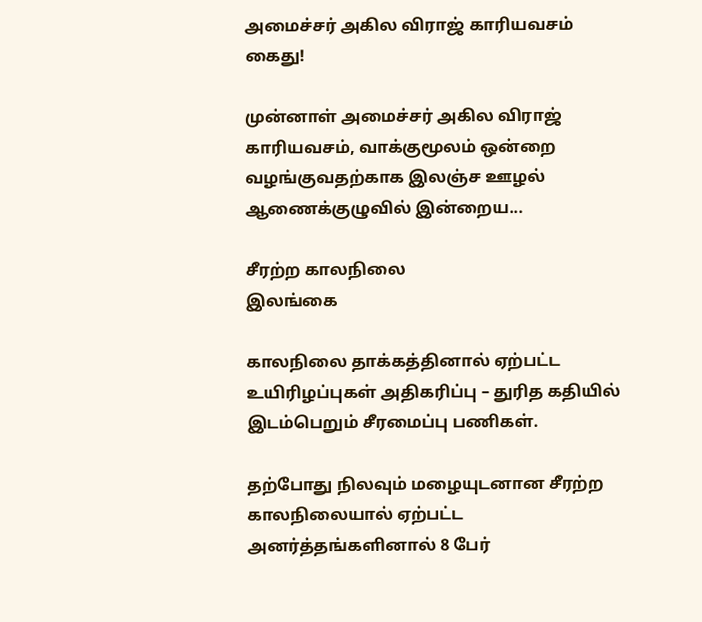அமைச்சர் அகில விராஜ் காரியவசம் கைது!

முன்னாள் அமைச்சர் அகில விராஜ் காரியவசம், வாக்குமூலம் ஒன்றை வழங்குவதற்காக இலஞ்ச ஊழல் ஆணைக்குழுவில் இன்றைய...

சீரற்ற காலநிலை
இலங்கை

காலநிலை தாக்கத்தினால் ஏற்பட்ட உயிரிழப்புகள் அதிகரிப்பு – துரித கதியில் இடம்பெறும் சீரமைப்பு பணிகள்.

தற்போது நிலவும் மழையுடனான சீரற்ற காலநிலையால் ஏற்பட்ட அனர்த்தங்களினால் 8 பேர்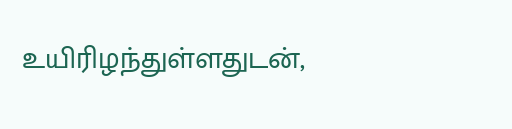உயிரிழந்துள்ளதுடன்,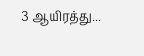3 ஆயிரத்து...